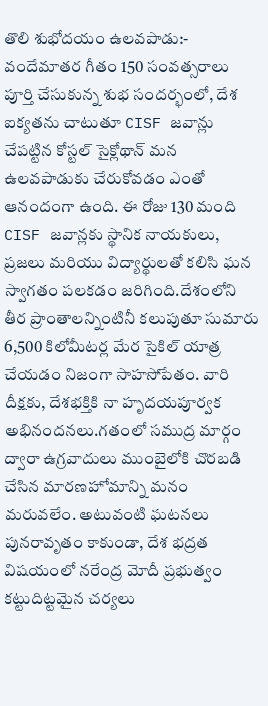తొలి శుభోదయం ఉలవపాడు:-
వందేమాతర గీతం 150 సంవత్సరాలు పూర్తి చేసుకున్న శుభ సందర్భంలో, దేశ ఐక్యతను చాటుతూ CISF జవాన్లు చేపట్టిన కోస్టల్ సైక్లోథాన్ మన ఉలవపాడుకు చేరుకోవడం ఎంతో ఆనందంగా ఉంది. ఈ రోజు 130 మంది CISF జవాన్లకు స్థానిక నాయకులు, ప్రజలు మరియు విద్యార్థులతో కలిసి ఘన స్వాగతం పలకడం జరిగింది.దేశంలోని తీర ప్రాంతాలన్నింటినీ కలుపుతూ సుమారు 6,500 కిలోమీటర్ల మేర సైకిల్ యాత్ర చేయడం నిజంగా సాహసోపేతం. వారి దీక్షకు, దేశభక్తికి నా హృదయపూర్వక అభినందనలు.గతంలో సముద్ర మార్గం ద్వారా ఉగ్రవాదులు ముంబైలోకి చొరబడి చేసిన మారణహోమాన్ని మనం మరువలేం. అటువంటి ఘటనలు పునరావృతం కాకుండా, దేశ భద్రత విషయంలో నరేంద్ర మోదీ ప్రభుత్వం కట్టుదిట్టమైన చర్యలు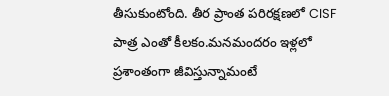తీసుకుంటోంది. తీర ప్రాంత పరిరక్షణలో CISF పాత్ర ఎంతో కీలకం.మనమందరం ఇళ్లలో ప్రశాంతంగా జీవిస్తున్నామంటే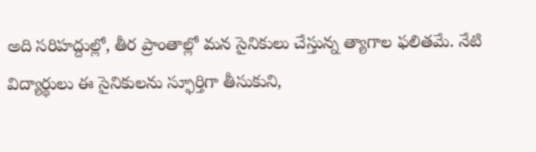అది సరిహద్దుల్లో, తీర ప్రాంతాల్లో మన సైనికులు చేస్తున్న త్యాగాల ఫలితమే. నేటి విద్యార్థులు ఈ సైనికులను స్ఫూర్తిగా తీసుకుని,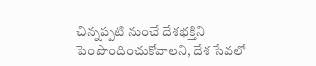చిన్నప్పటి నుంచే దేశభక్తిని పెంపొందించుకోవాలని, దేశ సేవలో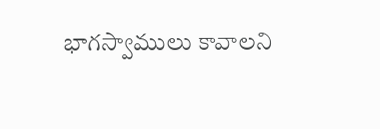భాగస్వాములు కావాలని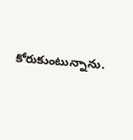కోరుకుంటున్నాను.